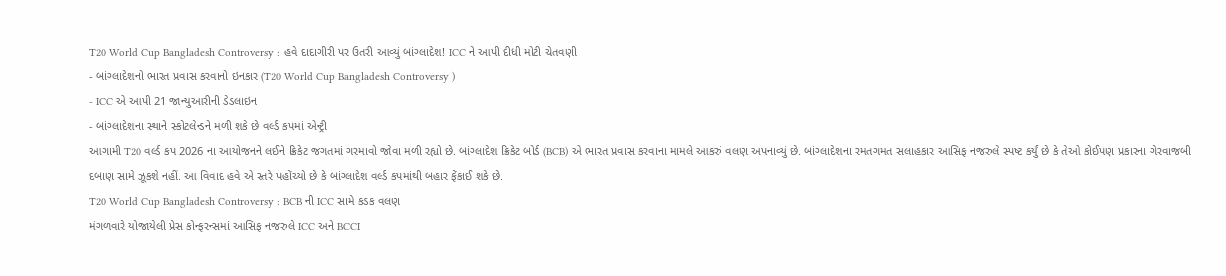T20 World Cup Bangladesh Controversy : હવે દાદાગીરી પર ઉતરી આવ્યું બાંગ્લાદેશ! ICC ને આપી દીધી મોટી ચેતવણી
- બાંગ્લાદેશનો ભારત પ્રવાસ કરવાનો ઇનકાર (T20 World Cup Bangladesh Controversy )
- ICC એ આપી 21 જાન્યુઆરીની ડેડલાઇન
- બાંગ્લાદેશના સ્થાને સ્કોટલેન્ડને મળી શકે છે વર્લ્ડ કપમાં એન્ટ્રી
આગામી T20 વર્લ્ડ કપ 2026 ના આયોજનને લઈને ક્રિકેટ જગતમાં ગરમાવો જોવા મળી રહ્યો છે. બાંગ્લાદેશ ક્રિકેટ બોર્ડ (BCB) એ ભારત પ્રવાસ કરવાના મામલે આકરું વલણ અપનાવ્યું છે. બાંગ્લાદેશના રમતગમત સલાહકાર આસિફ નજરુલે સ્પષ્ટ કર્યું છે કે તેઓ કોઈપણ પ્રકારના ગેરવાજબી દબાણ સામે ઝૂકશે નહીં. આ વિવાદ હવે એ સ્તરે પહોંચ્યો છે કે બાંગ્લાદેશ વર્લ્ડ કપમાંથી બહાર ફેંકાઈ શકે છે.
T20 World Cup Bangladesh Controversy : BCB ની ICC સામે કડક વલણ
મંગળવારે યોજાયેલી પ્રેસ કોન્ફરન્સમાં આસિફ નજરુલે ICC અને BCCI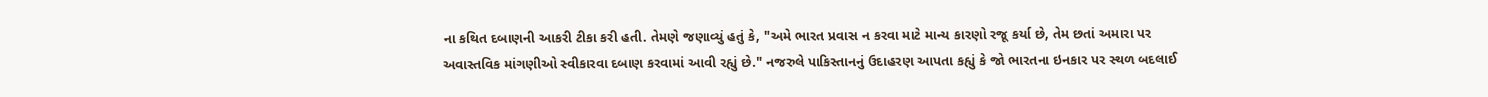ના કથિત દબાણની આકરી ટીકા કરી હતી. તેમણે જણાવ્યું હતું કે, "અમે ભારત પ્રવાસ ન કરવા માટે માન્ય કારણો રજૂ કર્યા છે, તેમ છતાં અમારા પર અવાસ્તવિક માંગણીઓ સ્વીકારવા દબાણ કરવામાં આવી રહ્યું છે." નજરુલે પાકિસ્તાનનું ઉદાહરણ આપતા કહ્યું કે જો ભારતના ઇનકાર પર સ્થળ બદલાઈ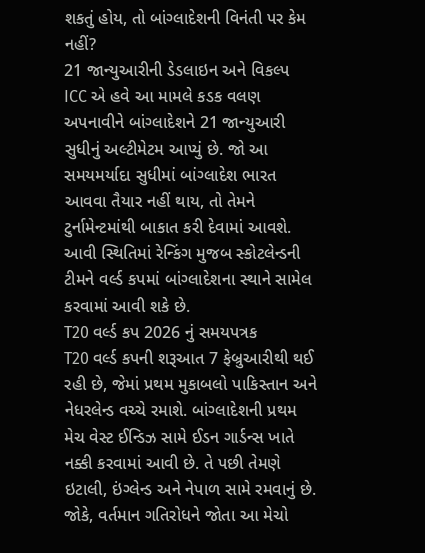શકતું હોય, તો બાંગ્લાદેશની વિનંતી પર કેમ નહીં?
21 જાન્યુઆરીની ડેડલાઇન અને વિકલ્પ
ICC એ હવે આ મામલે કડક વલણ અપનાવીને બાંગ્લાદેશને 21 જાન્યુઆરી સુધીનું અલ્ટીમેટમ આપ્યું છે. જો આ સમયમર્યાદા સુધીમાં બાંગ્લાદેશ ભારત આવવા તૈયાર નહીં થાય, તો તેમને ટુર્નામેન્ટમાંથી બાકાત કરી દેવામાં આવશે. આવી સ્થિતિમાં રેન્કિંગ મુજબ સ્કોટલેન્ડની ટીમને વર્લ્ડ કપમાં બાંગ્લાદેશના સ્થાને સામેલ કરવામાં આવી શકે છે.
T20 વર્લ્ડ કપ 2026 નું સમયપત્રક
T20 વર્લ્ડ કપની શરૂઆત 7 ફેબ્રુઆરીથી થઈ રહી છે, જેમાં પ્રથમ મુકાબલો પાકિસ્તાન અને નેધરલેન્ડ વચ્ચે રમાશે. બાંગ્લાદેશની પ્રથમ મેચ વેસ્ટ ઈન્ડિઝ સામે ઈડન ગાર્ડન્સ ખાતે નક્કી કરવામાં આવી છે. તે પછી તેમણે ઇટાલી, ઇંગ્લેન્ડ અને નેપાળ સામે રમવાનું છે. જોકે, વર્તમાન ગતિરોધને જોતા આ મેચો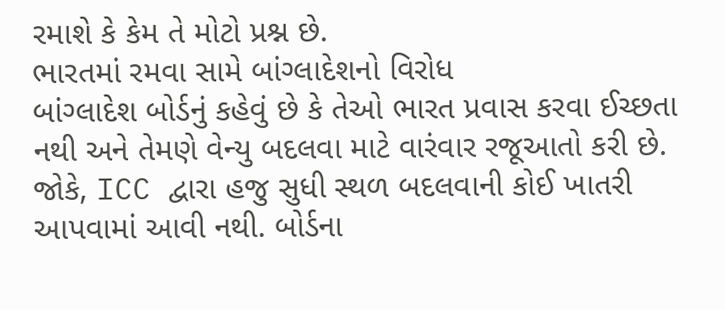રમાશે કે કેમ તે મોટો પ્રશ્ન છે.
ભારતમાં રમવા સામે બાંગ્લાદેશનો વિરોધ
બાંગ્લાદેશ બોર્ડનું કહેવું છે કે તેઓ ભારત પ્રવાસ કરવા ઈચ્છતા નથી અને તેમણે વેન્યુ બદલવા માટે વારંવાર રજૂઆતો કરી છે. જોકે, ICC દ્વારા હજુ સુધી સ્થળ બદલવાની કોઈ ખાતરી આપવામાં આવી નથી. બોર્ડના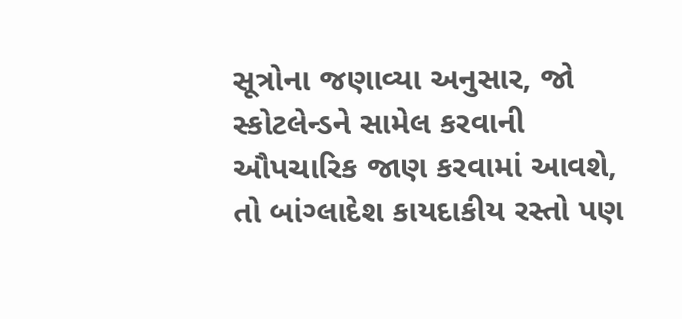સૂત્રોના જણાવ્યા અનુસાર, જો સ્કોટલેન્ડને સામેલ કરવાની ઔપચારિક જાણ કરવામાં આવશે, તો બાંગ્લાદેશ કાયદાકીય રસ્તો પણ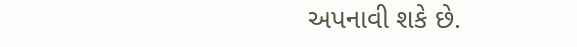અપનાવી શકે છે.